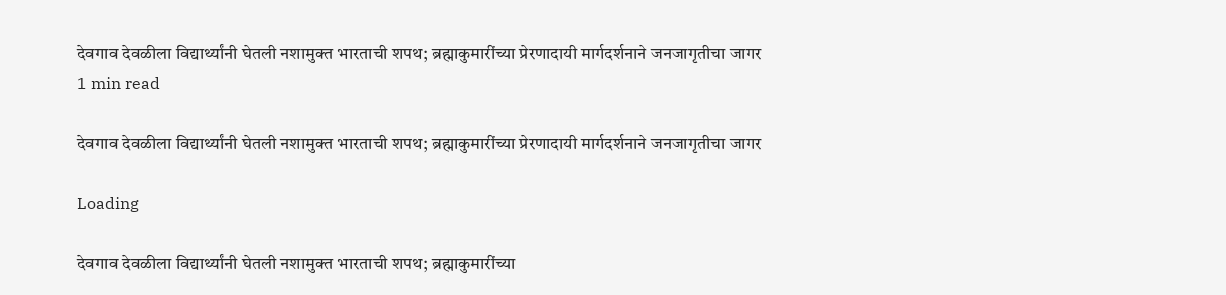देवगाव देवळीला विद्यार्थ्यांनी घेतली नशामुक्त भारताची शपथ; ब्रह्माकुमारींच्या प्रेरणादायी मार्गदर्शनाने जनजागृतीचा जागर
1 min read

देवगाव देवळीला विद्यार्थ्यांनी घेतली नशामुक्त भारताची शपथ; ब्रह्माकुमारींच्या प्रेरणादायी मार्गदर्शनाने जनजागृतीचा जागर

Loading

देवगाव देवळीला विद्यार्थ्यांनी घेतली नशामुक्त भारताची शपथ; ब्रह्माकुमारींच्या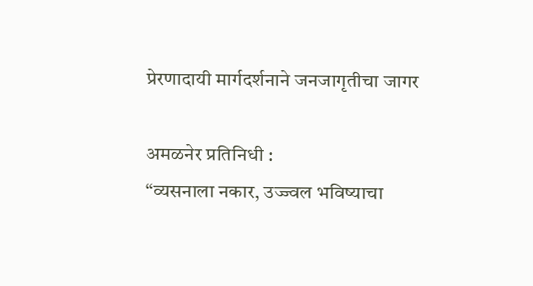प्रेरणादायी मार्गदर्शनाने जनजागृतीचा जागर

अमळनेर प्रतिनिधी :
“व्यसनाला नकार, उज्ज्वल भविष्याचा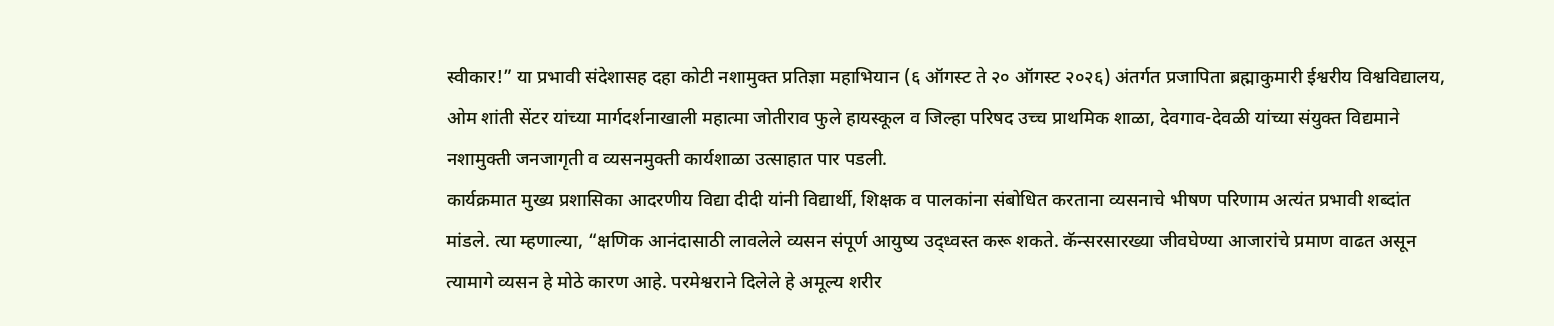स्वीकार!” या प्रभावी संदेशासह दहा कोटी नशामुक्त प्रतिज्ञा महाभियान (६ ऑगस्ट ते २० ऑगस्ट २०२६) अंतर्गत प्रजापिता ब्रह्माकुमारी ईश्वरीय विश्वविद्यालय, ओम शांती सेंटर यांच्या मार्गदर्शनाखाली महात्मा जोतीराव फुले हायस्कूल व जिल्हा परिषद उच्च प्राथमिक शाळा, देवगाव-देवळी यांच्या संयुक्त विद्यमाने नशामुक्ती जनजागृती व व्यसनमुक्ती कार्यशाळा उत्साहात पार पडली.
कार्यक्रमात मुख्य प्रशासिका आदरणीय विद्या दीदी यांनी विद्यार्थी, शिक्षक व पालकांना संबोधित करताना व्यसनाचे भीषण परिणाम अत्यंत प्रभावी शब्दांत मांडले. त्या म्हणाल्या, “क्षणिक आनंदासाठी लावलेले व्यसन संपूर्ण आयुष्य उद्ध्वस्त करू शकते. कॅन्सरसारख्या जीवघेण्या आजारांचे प्रमाण वाढत असून त्यामागे व्यसन हे मोठे कारण आहे. परमेश्वराने दिलेले हे अमूल्य शरीर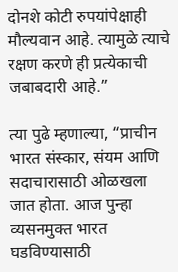दोनशे कोटी रुपयांपेक्षाही मौल्यवान आहे. त्यामुळे त्याचे रक्षण करणे ही प्रत्येकाची जबाबदारी आहे.”

त्या पुढे म्हणाल्या, “प्राचीन भारत संस्कार, संयम आणि सदाचारासाठी ओळखला जात होता. आज पुन्हा व्यसनमुक्त भारत घडविण्यासाठी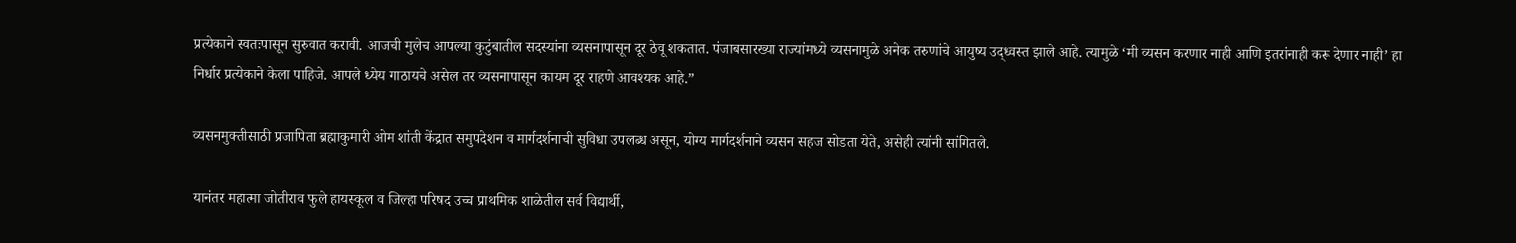प्रत्येकाने स्वतःपासून सुरुवात करावी. आजची मुलेच आपल्या कुटुंबातील सदस्यांना व्यसनापासून दूर ठेवू शकतात. पंजाबसारख्या राज्यांमध्ये व्यसनामुळे अनेक तरुणांचे आयुष्य उद्ध्वस्त झाले आहे. त्यामुळे ‘मी व्यसन करणार नाही आणि इतरांनाही करू देणार नाही’ हा निर्धार प्रत्येकाने केला पाहिजे. आपले ध्येय गाठायचे असेल तर व्यसनापासून कायम दूर राहणे आवश्यक आहे.”

व्यसनमुक्तीसाठी प्रजापिता ब्रह्माकुमारी ओम शांती केंद्रात समुपदेशन व मार्गदर्शनाची सुविधा उपलब्ध असून, योग्य मार्गदर्शनाने व्यसन सहज सोडता येते, असेही त्यांनी सांगितले.

यानंतर महात्मा जोतीराव फुले हायस्कूल व जिल्हा परिषद उच्च प्राथमिक शाळेतील सर्व विद्यार्थी,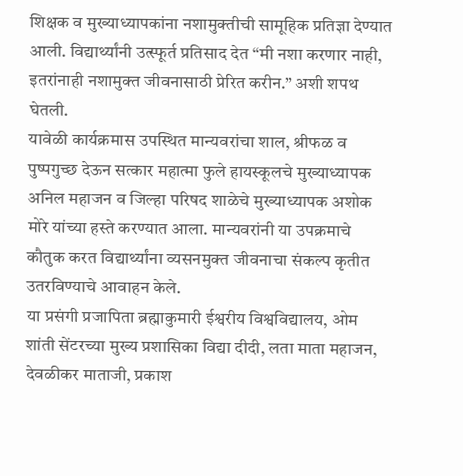शिक्षक व मुख्याध्यापकांना नशामुक्तीची सामूहिक प्रतिज्ञा देण्यात आली. विद्यार्थ्यांनी उत्स्फूर्त प्रतिसाद देत “मी नशा करणार नाही, इतरांनाही नशामुक्त जीवनासाठी प्रेरित करीन.” अशी शपथ घेतली.
यावेळी कार्यक्रमास उपस्थित मान्यवरांचा शाल, श्रीफळ व पुष्पगुच्छ देऊन सत्कार महात्मा फुले हायस्कूलचे मुख्याध्यापक अनिल महाजन व जिल्हा परिषद शाळेचे मुख्याध्यापक अशोक मोरे यांच्या हस्ते करण्यात आला. मान्यवरांनी या उपक्रमाचे कौतुक करत विद्यार्थ्यांना व्यसनमुक्त जीवनाचा संकल्प कृतीत उतरविण्याचे आवाहन केले.
या प्रसंगी प्रजापिता ब्रह्माकुमारी ईश्वरीय विश्वविद्यालय, ओम शांती सेंटरच्या मुख्य प्रशासिका विद्या दीदी, लता माता महाजन, देवळीकर माताजी, प्रकाश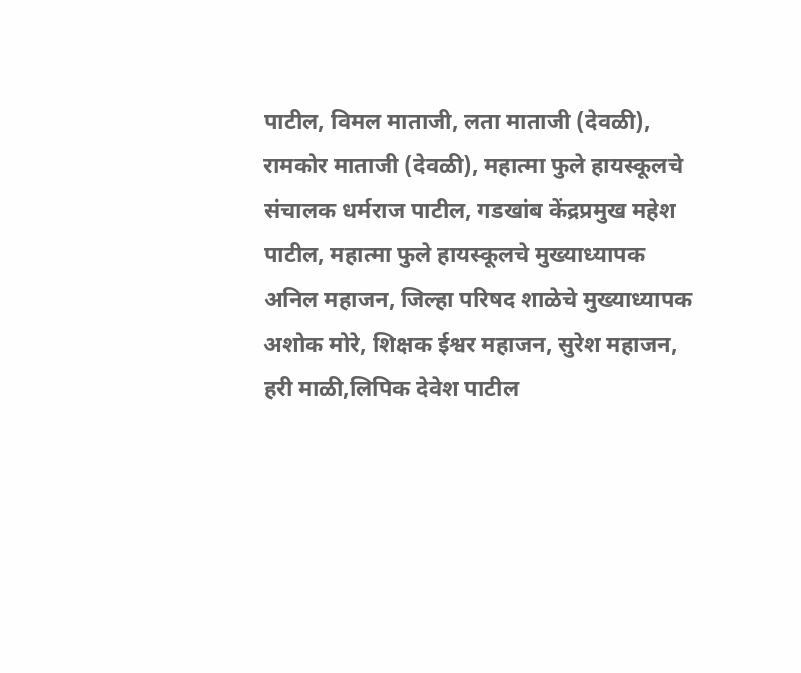पाटील, विमल माताजी, लता माताजी (देवळी), रामकोर माताजी (देवळी), महात्मा फुले हायस्कूलचे संचालक धर्मराज पाटील, गडखांब केंद्रप्रमुख महेश पाटील, महात्मा फुले हायस्कूलचे मुख्याध्यापक अनिल महाजन, जिल्हा परिषद शाळेचे मुख्याध्यापक अशोक मोरे, शिक्षक ईश्वर महाजन, सुरेश महाजन, हरी माळी,लिपिक देवेश पाटील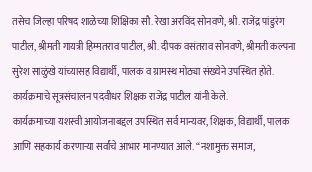तसेच जिल्हा परिषद शाळेच्या शिक्षिका सौ. रेखा अरविंद सोनवणे, श्री. राजेंद्र पांडुरंग पाटील, श्रीमती गायत्री हिम्मतराव पाटील, श्री. दीपक वसंतराव सोनवणे, श्रीमती कल्पना सुरेश साळुंखे यांच्यासह विद्यार्थी, पालक व ग्रामस्थ मोठ्या संख्येने उपस्थित होते.
कार्यक्रमाचे सूत्रसंचालन पदवीधर शिक्षक राजेंद्र पाटील यांनी केले.
कार्यक्रमाच्या यशस्वी आयोजनाबद्दल उपस्थित सर्व मान्यवर, शिक्षक, विद्यार्थी, पालक आणि सहकार्य करणाऱ्या सर्वांचे आभार मानण्यात आले. “नशामुक्त समाज,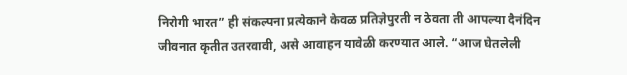निरोगी भारत” ही संकल्पना प्रत्येकाने केवळ प्रतिज्ञेपुरती न ठेवता ती आपल्या दैनंदिन जीवनात कृतीत उतरवावी, असे आवाहन यावेळी करण्यात आले. “आज घेतलेली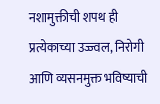नशामुक्तीची शपथ ही प्रत्येकाच्या उज्ज्वल, निरोगी आणि व्यसनमुक्त भविष्याची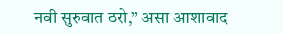नवी सुरुवात ठरो,” असा आशावाद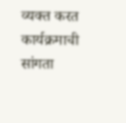व्यक्त करत कार्यक्रमाची सांगता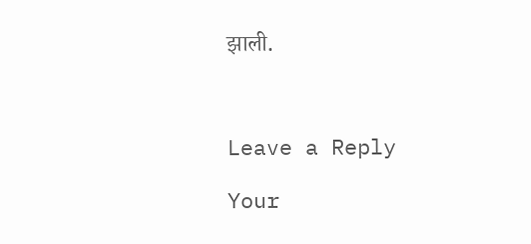झाली.



Leave a Reply

Your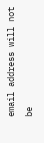email address will not be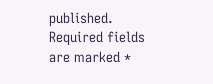published. Required fields are marked *